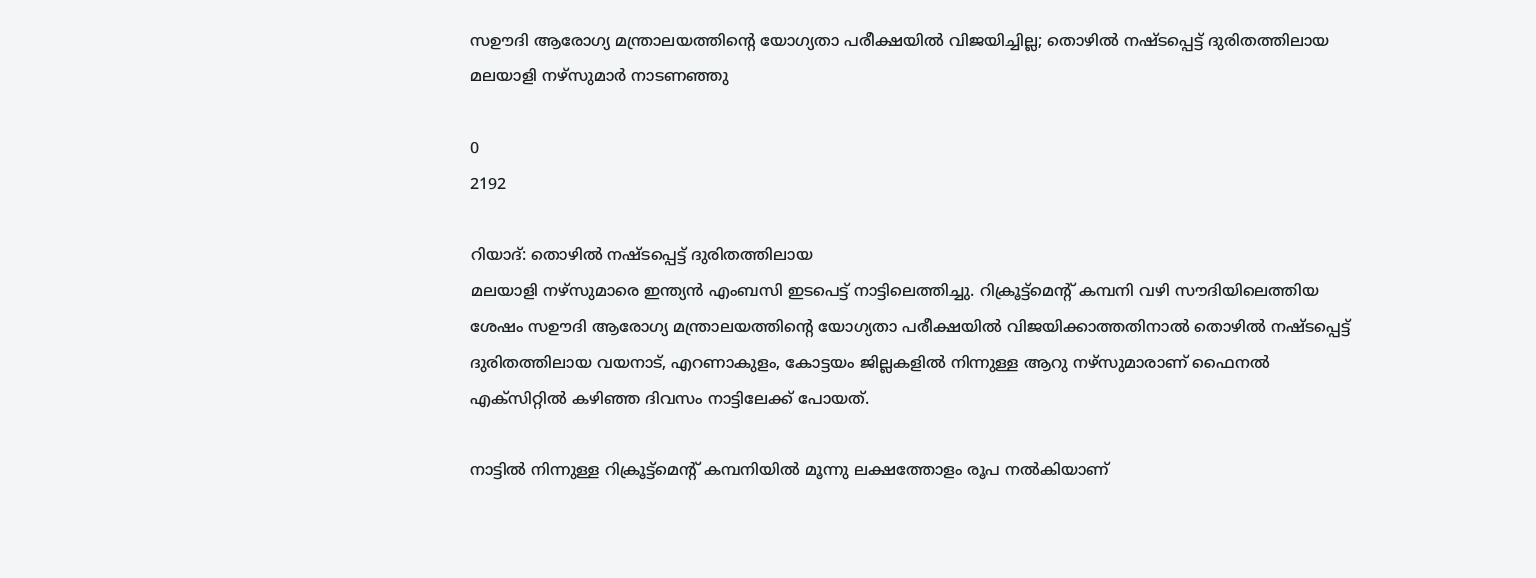സഊദി ആരോഗ്യ മന്ത്രാലയത്തിന്റെ യോഗ്യതാ പരീക്ഷയിൽ വിജയിച്ചില്ല; തൊഴിൽ നഷ്ടപ്പെട്ട് ദുരിതത്തിലായ മലയാളി നഴ്‌സുമാർ നാടണഞ്ഞു

0
2192

റിയാദ്: തൊഴിൽ നഷ്ടപ്പെട്ട് ദുരിതത്തിലായ
മലയാളി നഴ്‌സുമാരെ ഇന്ത്യൻ എംബസി ഇടപെട്ട് നാട്ടിലെത്തിച്ചു. റിക്രൂട്ട്‌മെന്റ് കമ്പനി വഴി സൗദിയിലെത്തിയ ശേഷം സഊദി ആരോഗ്യ മന്ത്രാലയത്തിന്റെ യോഗ്യതാ പരീക്ഷയിൽ വിജയിക്കാത്തതിനാൽ തൊഴിൽ നഷ്ടപ്പെട്ട് ദുരിതത്തിലായ വയനാട്, എറണാകുളം, കോട്ടയം ജില്ലകളിൽ നിന്നുള്ള ആറു നഴ്‌സുമാരാണ് ഫൈനൽ എക്‌സിറ്റിൽ കഴിഞ്ഞ ദിവസം നാട്ടിലേക്ക് പോയത്.

നാട്ടിൽ നിന്നുള്ള റിക്രൂട്ട്‌മെന്റ് കമ്പനിയിൽ മൂന്നു ലക്ഷത്തോളം രൂപ നൽകിയാണ്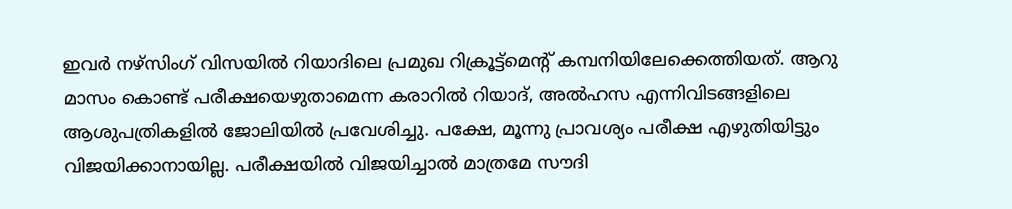ഇവർ നഴ്‌സിംഗ് വിസയിൽ റിയാദിലെ പ്രമുഖ റിക്രൂട്ട്‌മെന്റ് കമ്പനിയിലേക്കെത്തിയത്. ആറു മാസം കൊണ്ട് പരീക്ഷയെഴുതാമെന്ന കരാറിൽ റിയാദ്, അൽഹസ എന്നിവിടങ്ങളിലെ ആശുപത്രികളിൽ ജോലിയിൽ പ്രവേശിച്ചു. പക്ഷേ, മൂന്നു പ്രാവശ്യം പരീക്ഷ എഴുതിയിട്ടും വിജയിക്കാനായില്ല. പരീക്ഷയിൽ വിജയിച്ചാൽ മാത്രമേ സൗദി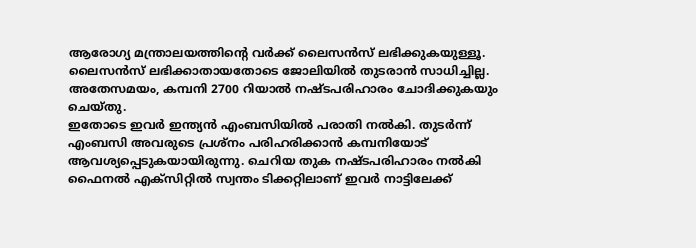ആരോഗ്യ മന്ത്രാലയത്തിന്റെ വർക്ക് ലൈസൻസ് ലഭിക്കുകയുള്ളൂ. ലൈസൻസ് ലഭിക്കാതായതോടെ ജോലിയിൽ തുടരാൻ സാധിച്ചില്ല. അതേസമയം, കമ്പനി 2700 റിയാൽ നഷ്ടപരിഹാരം ചോദിക്കുകയും ചെയ്തു.
ഇതോടെ ഇവർ ഇന്ത്യൻ എംബസിയിൽ പരാതി നൽകി. തുടർന്ന് എംബസി അവരുടെ പ്രശ്‌നം പരിഹരിക്കാൻ കമ്പനിയോട് ആവശ്യപ്പെടുകയായിരുന്നു. ചെറിയ തുക നഷ്ടപരിഹാരം നൽകി ഫൈനൽ എക്‌സിറ്റിൽ സ്വന്തം ടിക്കറ്റിലാണ് ഇവർ നാട്ടിലേക്ക്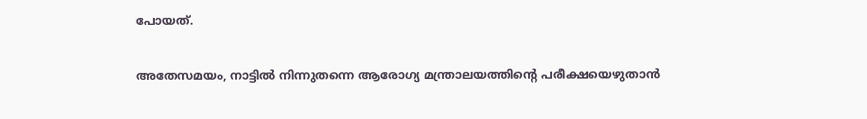പോയത്.

അതേസമയം, നാട്ടിൽ നിന്നുതന്നെ ആരോഗ്യ മന്ത്രാലയത്തിന്റെ പരീക്ഷയെഴുതാൻ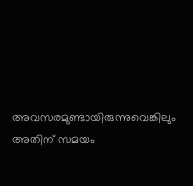അവസരമുണ്ടായിരുന്നുവെങ്കിലും അതിന് സമയം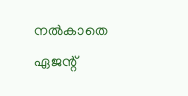നൽകാതെ ഏജന്റ്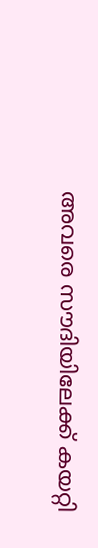അവരെ സൗദിയിലേക്ക് കയറ്റി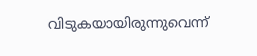വിടുകയായിരുന്നുവെന്ന്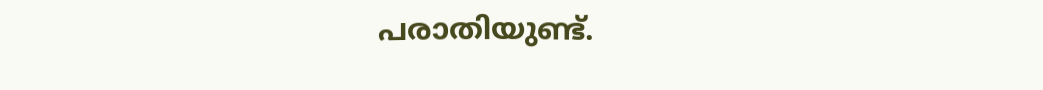പരാതിയുണ്ട്.